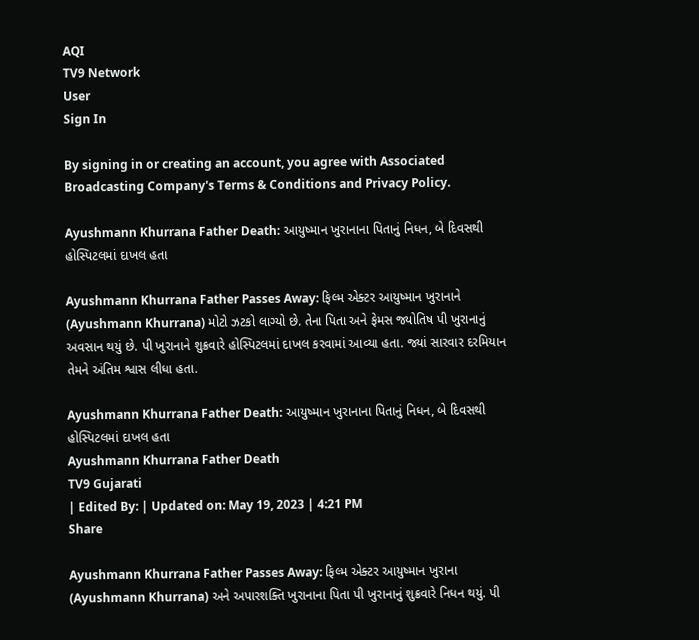AQI
TV9 Network
User
Sign In

By signing in or creating an account, you agree with Associated Broadcasting Company's Terms & Conditions and Privacy Policy.

Ayushmann Khurrana Father Death: આયુષ્માન ખુરાનાના પિતાનું નિધન, બે દિવસથી હોસ્પિટલમાં દાખલ હતા

Ayushmann Khurrana Father Passes Away: ફિલ્મ એક્ટર આયુષ્માન ખુરાનાને (Ayushmann Khurrana) મોટો ઝટકો લાગ્યો છે. તેના પિતા અને ફેમસ જ્યોતિષ પી ખુરાનાનું અવસાન થયું છે. પી ખુરાનાને શુક્રવારે હોસ્પિટલમાં દાખલ કરવામાં આવ્યા હતા. જ્યાં સારવાર દરમિયાન તેમને અંતિમ શ્વાસ લીધા હતા.

Ayushmann Khurrana Father Death: આયુષ્માન ખુરાનાના પિતાનું નિધન, બે દિવસથી હોસ્પિટલમાં દાખલ હતા
Ayushmann Khurrana Father Death
TV9 Gujarati
| Edited By: | Updated on: May 19, 2023 | 4:21 PM
Share

Ayushmann Khurrana Father Passes Away: ફિલ્મ એક્ટર આયુષ્માન ખુરાના (Ayushmann Khurrana) અને અપારશક્તિ ખુરાનાના પિતા પી ખુરાનાનું શુક્રવારે નિધન થયું. પી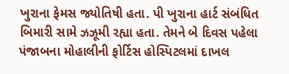ખુરાના ફેમસ જ્યોતિષી હતા. પી ખુરાના હાર્ટ સંબંધિત બિમારી સામે ઝઝૂમી રહ્યા હતા. તેમને બે દિવસ પહેલા પંજાબના મોહાલીની ફોર્ટિસ હોસ્પિટલમાં દાખલ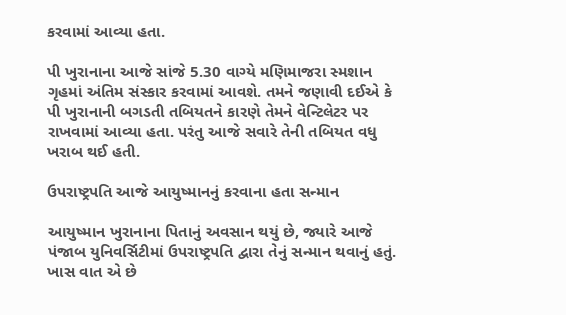કરવામાં આવ્યા હતા.

પી ખુરાનાના આજે સાંજે 5.30 વાગ્યે મણિમાજરા સ્મશાન ગૃહમાં અંતિમ સંસ્કાર કરવામાં આવશે. તમને જણાવી દઈએ કે પી ખુરાનાની બગડતી તબિયતને કારણે તેમને વેન્ટિલેટર પર રાખવામાં આવ્યા હતા. પરંતુ આજે સવારે તેની તબિયત વધુ ખરાબ થઈ હતી.

ઉપરાષ્ટ્રપતિ આજે આયુષ્માનનું કરવાના હતા સન્માન

આયુષ્માન ખુરાનાના પિતાનું અવસાન થયું છે, જ્યારે આજે પંજાબ યુનિવર્સિટીમાં ઉપરાષ્ટ્રપતિ દ્વારા તેનું સન્માન થવાનું હતું. ખાસ વાત એ છે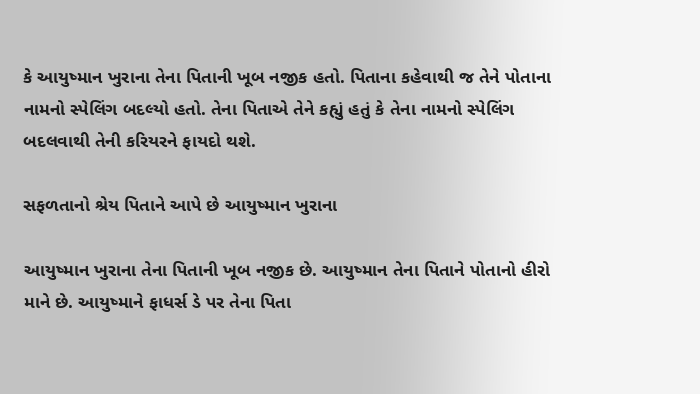કે આયુષ્માન ખુરાના તેના પિતાની ખૂબ નજીક હતો. પિતાના કહેવાથી જ તેને પોતાના નામનો સ્પેલિંગ બદલ્યો હતો. તેના પિતાએ તેને કહ્યું હતું કે તેના નામનો સ્પેલિંગ બદલવાથી તેની કરિયરને ફાયદો થશે.

સફળતાનો શ્રેય પિતાને આપે છે આયુષ્માન ખુરાના

આયુષ્માન ખુરાના તેના પિતાની ખૂબ નજીક છે. આયુષ્માન તેના પિતાને પોતાનો હીરો માને છે. આયુષ્માને ફાધર્સ ડે પર તેના પિતા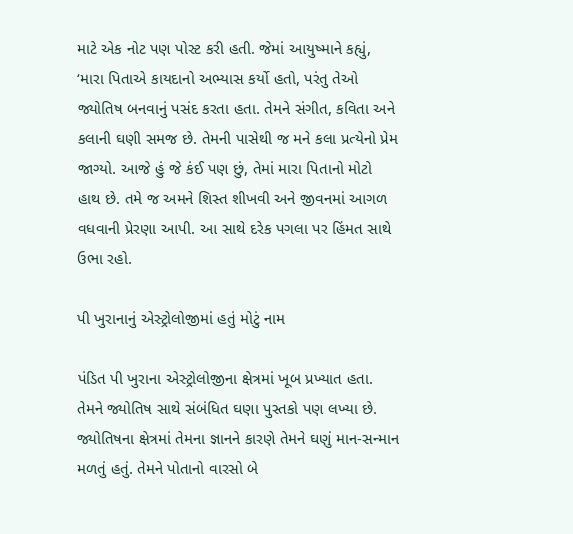માટે એક નોટ પણ પોસ્ટ કરી હતી. જેમાં આયુષ્માને કહ્યું, ‘મારા પિતાએ કાયદાનો અભ્યાસ કર્યો હતો, પરંતુ તેઓ જ્યોતિષ બનવાનું પસંદ કરતા હતા. તેમને સંગીત, કવિતા અને કલાની ઘણી સમજ છે. તેમની પાસેથી જ મને કલા પ્રત્યેનો પ્રેમ જાગ્યો. આજે હું જે કંઈ પણ છું, તેમાં મારા પિતાનો મોટો હાથ છે. તમે જ અમને શિસ્ત શીખવી અને જીવનમાં આગળ વધવાની પ્રેરણા આપી. આ સાથે દરેક પગલા પર હિંમત સાથે ઉભા રહો.

પી ખુરાનાનું એસ્ટ્રોલોજીમાં હતું મોટું નામ

પંડિત પી ખુરાના એસ્ટ્રોલોજીના ક્ષેત્રમાં ખૂબ પ્રખ્યાત હતા. તેમને જ્યોતિષ સાથે સંબંધિત ઘણા પુસ્તકો પણ લખ્યા છે. જ્યોતિષના ક્ષેત્રમાં તેમના જ્ઞાનને કારણે તેમને ઘણું માન-સન્માન મળતું હતું. તેમને પોતાનો વારસો બે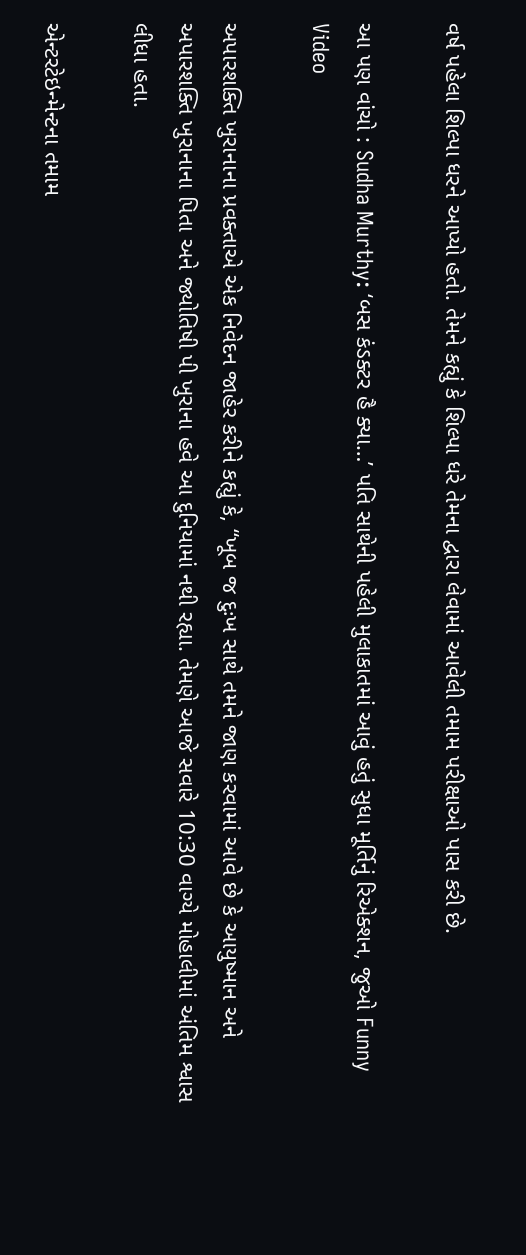વર્ષ પહેલા શિલ્પા ધરને આપ્યો હતો. તેમને કહ્યું કે શિલ્પા ધરે તેમના દ્વારા લેવામાં આવેલી તમામ પરીક્ષાઓ પાસ કરી છે.

આ પણ વાંચો : Sudha Murthy: ‘બસ કંડક્ટર હૈ ક્યા…’ પતિ સાથેની પહેલી મુલાકાતમાં આવું હતું સુધા મૂર્તિનું રિએક્શન, જુઓ Funny Video

અપારશક્તિ ખુરાનાના પ્રવક્તાએ એક નિવેદન જાહેર કરીને કહ્યું કે, “ખૂબ જ દુઃખ સાથે તમને જાણ કરવામાં આવે છે કે આયુષ્માન અને અપારશક્તિ ખુરાનાના પિતા અને જ્યોતિષી પી ખુરાના હવે આ દુનિયામાં નથી રહ્યા. તેમણે આજે સવારે 10:30 વાગ્યે મોહાલીમાં અંતિમ શ્વાસ લીધા હતા.

એન્ટરટેઇન્મેન્ટના તમામ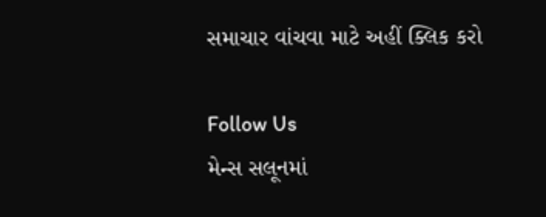સમાચાર વાંચવા માટે અહીં ક્લિક કરો

Follow Us
મેન્સ સલૂનમાં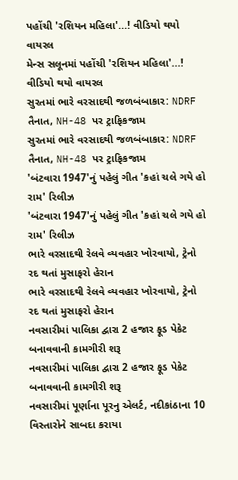પહોંચી 'રશિયન મહિલા'...! વીડિયો થયો વાયરલ
મેન્સ સલૂનમાં પહોંચી 'રશિયન મહિલા'...! વીડિયો થયો વાયરલ
સુરતમાં ભારે વરસાદથી જળબંબાકાર: NDRF તૈનાત, NH-48 પર ટ્રાફિકજામ
સુરતમાં ભારે વરસાદથી જળબંબાકાર: NDRF તૈનાત, NH-48 પર ટ્રાફિકજામ
'બંટવારા 1947'નું પહેલું ગીત 'કહાં ચલે ગયે હો રામ' રિલીઝ
'બંટવારા 1947'નું પહેલું ગીત 'કહાં ચલે ગયે હો રામ' રિલીઝ
ભારે વરસાદથી રેલવે વ્યવહાર ખોરવાયો, ટ્રેનો રદ થતાં મુસાફરો હેરાન
ભારે વરસાદથી રેલવે વ્યવહાર ખોરવાયો, ટ્રેનો રદ થતાં મુસાફરો હેરાન
નવસારીમાં પાલિકા દ્વારા 2 હજાર ફૂડ પેકેટ બનાવવાની કામગીરી શરૂ
નવસારીમાં પાલિકા દ્વારા 2 હજાર ફૂડ પેકેટ બનાવવાની કામગીરી શરૂ
નવસારીમાં પૂર્ણાના પૂરનુ એલર્ટ, નદીકાંઠાના 10 વિસ્તારોને સાબદા કરાયા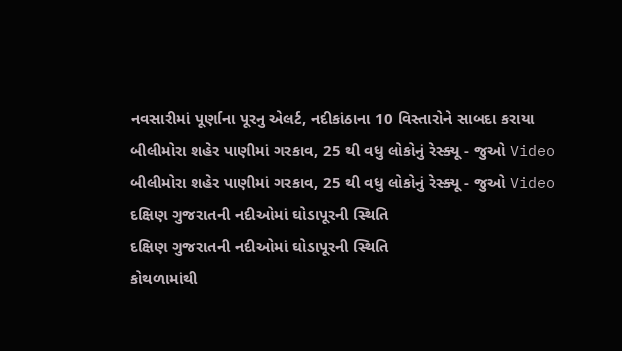નવસારીમાં પૂર્ણાના પૂરનુ એલર્ટ, નદીકાંઠાના 10 વિસ્તારોને સાબદા કરાયા
બીલીમોરા શહેર પાણીમાં ગરકાવ, 25 થી વધુ લોકોનું રેસ્ક્યૂ - જુઓ Video
બીલીમોરા શહેર પાણીમાં ગરકાવ, 25 થી વધુ લોકોનું રેસ્ક્યૂ - જુઓ Video
દક્ષિણ ગુજરાતની નદીઓમાં ઘોડાપૂરની સ્થિતિ
દક્ષિણ ગુજરાતની નદીઓમાં ઘોડાપૂરની સ્થિતિ
કોથળામાંથી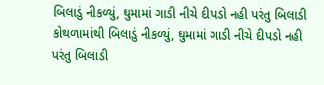બિલાડું નીકળ્યું, ઘુમામાં ગાડી નીચે દીપડો નહી પરંતુ બિલાડી
કોથળામાંથી બિલાડું નીકળ્યું, ઘુમામાં ગાડી નીચે દીપડો નહી પરંતુ બિલાડી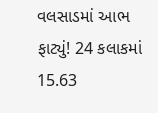વલસાડમાં આભ ફાટ્યું! 24 કલાકમાં 15.63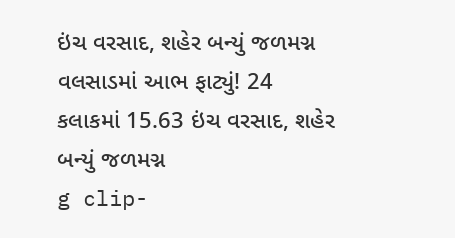ઇંચ વરસાદ, શહેર બન્યું જળમગ્ન
વલસાડમાં આભ ફાટ્યું! 24 કલાકમાં 15.63 ઇંચ વરસાદ, શહેર બન્યું જળમગ્ન
g clip-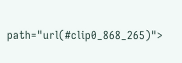path="url(#clip0_868_265)">